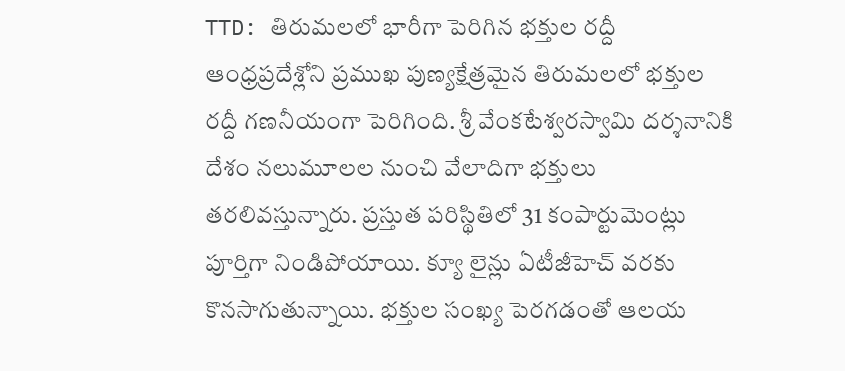TTD: తిరుమలలో భారీగా పెరిగిన భక్తుల రద్దీ
ఆంధ్రప్రదేశ్లోని ప్రముఖ పుణ్యక్షేత్రమైన తిరుమలలో భక్తుల రద్దీ గణనీయంగా పెరిగింది. శ్రీ వేంకటేశ్వరస్వామి దర్శనానికి దేశం నలుమూలల నుంచి వేలాదిగా భక్తులు తరలివస్తున్నారు. ప్రస్తుత పరిస్థితిలో 31 కంపార్టుమెంట్లు పూర్తిగా నిండిపోయాయి. క్యూ లైన్లు ఏటీజీహెచ్ వరకు కొనసాగుతున్నాయి. భక్తుల సంఖ్య పెరగడంతో ఆలయ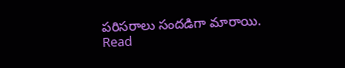పరిసరాలు సందడిగా మారాయి. Read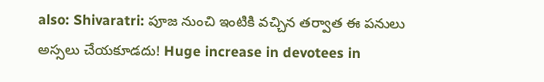also: Shivaratri: పూజ నుంచి ఇంటికి వచ్చిన తర్వాత ఈ పనులు అస్సలు చేయకూడదు! Huge increase in devotees in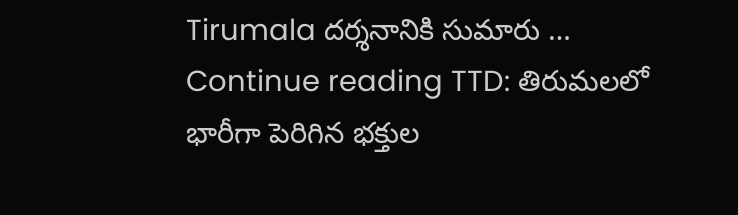Tirumala దర్శనానికి సుమారు … Continue reading TTD: తిరుమలలో భారీగా పెరిగిన భక్తుల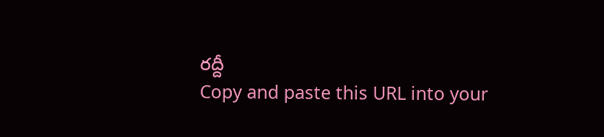రద్దీ
Copy and paste this URL into your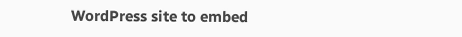WordPress site to embed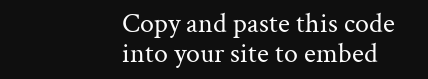Copy and paste this code into your site to embed